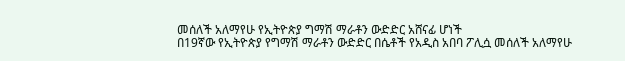መሰለች አለማየሁ የኢትዮጵያ ግማሽ ማራቶን ውድድር አሸናፊ ሆነች
በ19ኛው የኢትዮጵያ የግማሽ ማራቶን ውድድር በሴቶች የአዲስ አበባ ፖሊሷ መሰለች አለማየሁ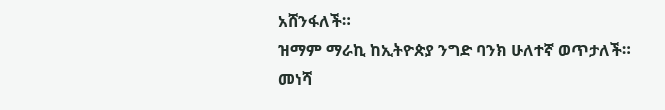አሸንፋለች።
ዝማም ማራኪ ከኢትዮጵያ ንግድ ባንክ ሁለተኛ ወጥታለች።
መነሻ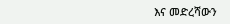እና መድረሻውን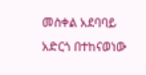መስቀል አደባባይ አድርጎ በተከናወነው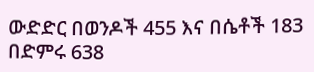ውድድር በወንዶች 455 እና በሴቶች 183 በድምሩ 638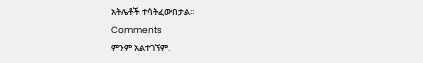አትሌቶች ተሳትፈውበታል፡፡
Comments
ምንም አልተገኘም.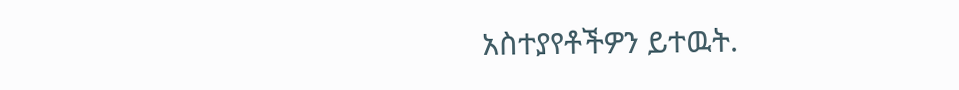አስተያየቶችዎን ይተዉት.